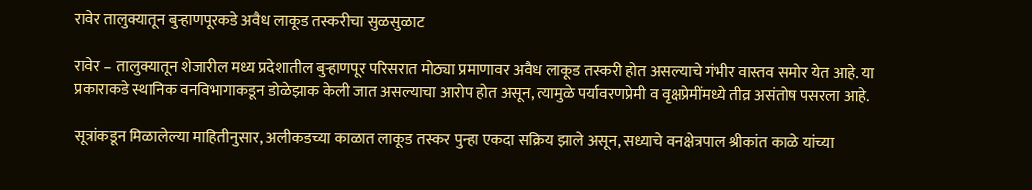रावेर तालुक्यातून बुऱ्हाणपूरकडे अवैध लाकूड तस्करीचा सुळसुळाट

रावेर – तालुक्यातून शेजारील मध्य प्रदेशातील बुऱ्हाणपूर परिसरात मोठ्या प्रमाणावर अवैध लाकूड तस्करी होत असल्याचे गंभीर वास्तव समोर येत आहे. या प्रकाराकडे स्थानिक वनविभागाकडून डोळेझाक केली जात असल्याचा आरोप होत असून, त्यामुळे पर्यावरणप्रेमी व वृक्षप्रेमींमध्ये तीव्र असंतोष पसरला आहे.

सूत्रांकडून मिळालेल्या माहितीनुसार, अलीकडच्या काळात लाकूड तस्कर पुन्हा एकदा सक्रिय झाले असून, सध्याचे वनक्षेत्रपाल श्रीकांत काळे यांच्या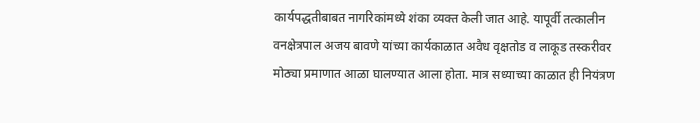कार्यपद्धतीबाबत नागरिकांमध्ये शंका व्यक्त केली जात आहे. यापूर्वी तत्कालीन वनक्षेत्रपाल अजय बावणे यांच्या कार्यकाळात अवैध वृक्षतोड व लाकूड तस्करीवर मोठ्या प्रमाणात आळा घालण्यात आला होता. मात्र सध्याच्या काळात ही नियंत्रण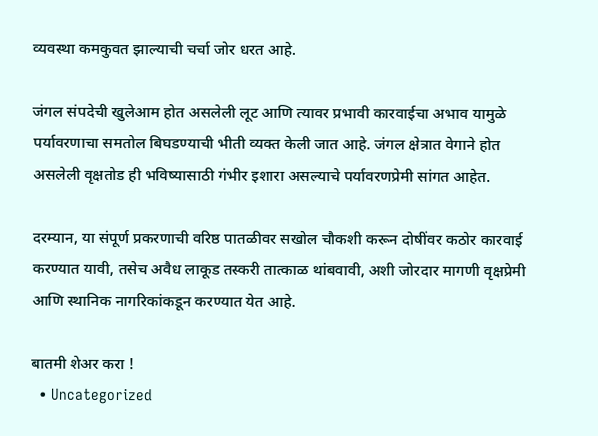व्यवस्था कमकुवत झाल्याची चर्चा जोर धरत आहे.

जंगल संपदेची खुलेआम होत असलेली लूट आणि त्यावर प्रभावी कारवाईचा अभाव यामुळे पर्यावरणाचा समतोल बिघडण्याची भीती व्यक्त केली जात आहे. जंगल क्षेत्रात वेगाने होत असलेली वृक्षतोड ही भविष्यासाठी गंभीर इशारा असल्याचे पर्यावरणप्रेमी सांगत आहेत.

दरम्यान, या संपूर्ण प्रकरणाची वरिष्ठ पातळीवर सखोल चौकशी करून दोषींवर कठोर कारवाई करण्यात यावी, तसेच अवैध लाकूड तस्करी तात्काळ थांबवावी, अशी जोरदार मागणी वृक्षप्रेमी आणि स्थानिक नागरिकांकडून करण्यात येत आहे.

बातमी शेअर करा !
  • Uncategorized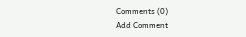Comments (0)
Add Comment